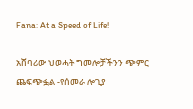Fana: At a Speed of Life!

አሸባሪው ህወሓት ግመሎቻችንን ጭምር ጨፍጭፏል -የሰመራ ሎጊያ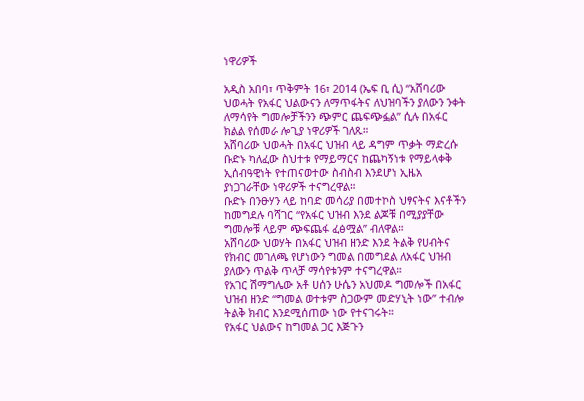ነዋሪዎች

አዲስ አበባ፣ ጥቅምት 16፣ 2014 (ኤፍ ቢ ሲ) “አሸባሪው ህወሓት የአፋር ህልውናን ለማጥፋትና ለህዝባችን ያለውን ንቀት ለማሳየት ግመሎቻችንን ጭምር ጨፍጭፏል” ሲሉ በአፋር ክልል የሰመራ ሎጊያ ነዋሪዎች ገለጹ።
አሸባሪው ህወሓት በአፋር ህዝብ ላይ ዳግም ጥቃት ማድረሱ ቡድኑ ካለፈው ስህተቱ የማይማርና ከጨካኝነቱ የማይላቀቅ ኢሰብዓዊነት የተጠናወተው ስብስብ እንደሆነ ኢዜአ ያነጋገራቸው ነዋሪዎች ተናግረዋል።
ቡድኑ በንፁሃን ላይ ከባድ መሳሪያ በመተኮስ ህፃናትና እናቶችን ከመግደሉ ባሻገር “የአፋር ህዝብ እንደ ልጆቹ በሚያያቸው ግመሎቹ ላይም ጭፍጨፋ ፈፅሟል” ብለዋል።
አሸባሪው ህወሃት በአፋር ህዝብ ዘንድ እንደ ትልቅ የሀብትና የክብር መገለጫ የሆነውን ግመል በመግደል ለአፋር ህዝብ ያለውን ጥልቅ ጥላቻ ማሳየቱንም ተናግረዋል።
የአገር ሽማግሌው አቶ ሀሰን ሁሴን አህመዶ ግመሎች በአፋር ህዝብ ዘንድ “ግመል ወተቱም ስጋውም መድሃኒት ነው” ተብሎ ትልቅ ክብር እንደሚሰጠው ነው የተናገሩት።
የአፋር ህልውና ከግመል ጋር እጅጉን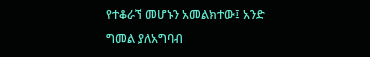የተቆራኘ መሆኑን አመልክተው፤ አንድ ግመል ያለአግባብ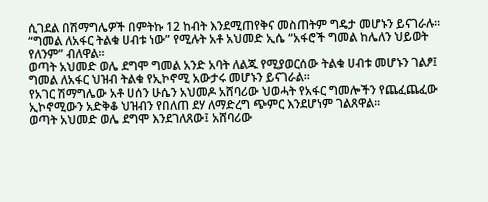ሲገደል በሽማግሌዎች በምትኩ 12 ከብት እንደሚጠየቅና መስጠትም ግዴታ መሆኑን ይናገራሉ።
“ግመል ለአፋር ትልቁ ሀብቱ ነው” የሚሉት አቶ አህመድ ኢሴ “አፋሮች ግመል ከሌለን ህይወት የለንም” ብለዋል።
ወጣት አህመድ ወሌ ደግሞ ግመል አንድ አባት ለልጁ የሚያወርሰው ትልቁ ሀብቱ መሆኑን ገልፆ፤ ግመል ለአፋር ህዝብ ትልቁ የኢኮኖሚ አውታሩ መሆኑን ይናገራል።
የአገር ሽማግሌው አቶ ሀሰን ሁሴን አህመዶ አሸባሪው ህወሓት የአፋር ግመሎችን የጨፈጨፈው ኢኮኖሚውን አድቅቆ ህዝብን የበለጠ ደሃ ለማድረግ ጭምር እንደሆነም ገልጸዋል።
ወጣት አህመድ ወሌ ደግሞ እንደገለጸው፤ አሸባሪው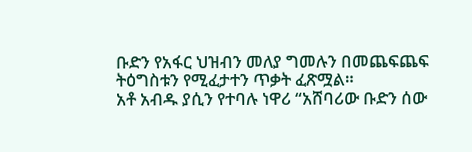ቡድን የአፋር ህዝብን መለያ ግመሉን በመጨፍጨፍ ትዕግስቱን የሚፈታተን ጥቃት ፈጽሟል።
አቶ አብዱ ያሲን የተባሉ ነዋሪ “አሸባሪው ቡድን ሰው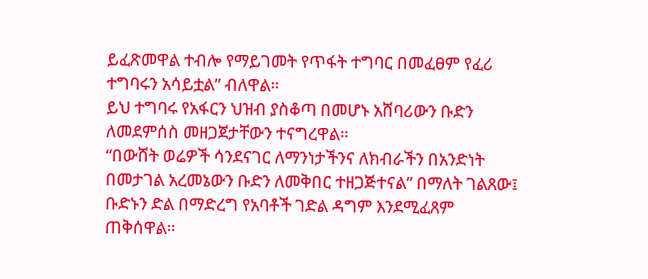ይፈጽመዋል ተብሎ የማይገመት የጥፋት ተግባር በመፈፀም የፈሪ ተግባሩን አሳይቷል” ብለዋል።
ይህ ተግባሩ የአፋርን ህዝብ ያስቆጣ በመሆኑ አሸባሪውን ቡድን ለመደምሰስ መዘጋጀታቸውን ተናግረዋል።
“በውሸት ወሬዎች ሳንደናገር ለማንነታችንና ለክብራችን በአንድነት በመታገል አረመኔውን ቡድን ለመቅበር ተዘጋጅተናል” በማለት ገልጸው፤ ቡድኑን ድል በማድረግ የአባቶች ገድል ዳግም እንደሚፈጸም ጠቅሰዋል።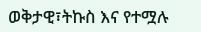ወቅታዊ፣ትኩስ እና የተሟሉ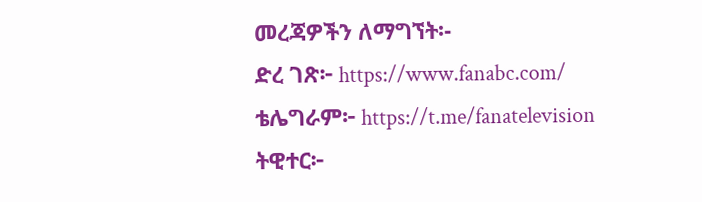መረጃዎችን ለማግኘት፡-
ድረ ገጽ፦ https://www.fanabc.com/
ቴሌግራም፦ https://t.me/fanatelevision
ትዊተር፦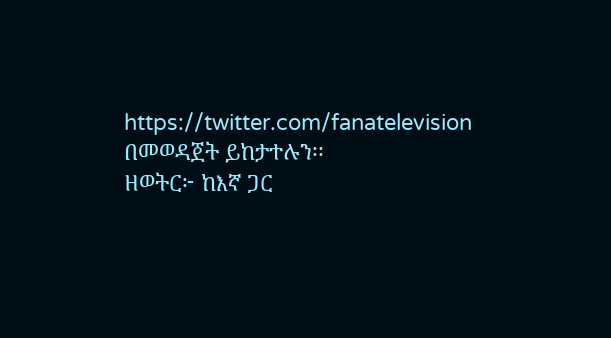https://twitter.com/fanatelevision በመወዳጀት ይከታተሉን፡፡
ዘወትር፦ ከእኛ ጋር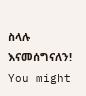ስላሉ እናመሰግናለን!
You might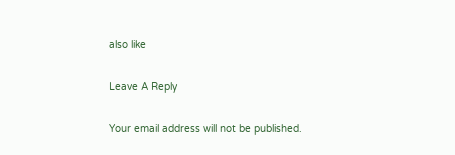also like

Leave A Reply

Your email address will not be published.